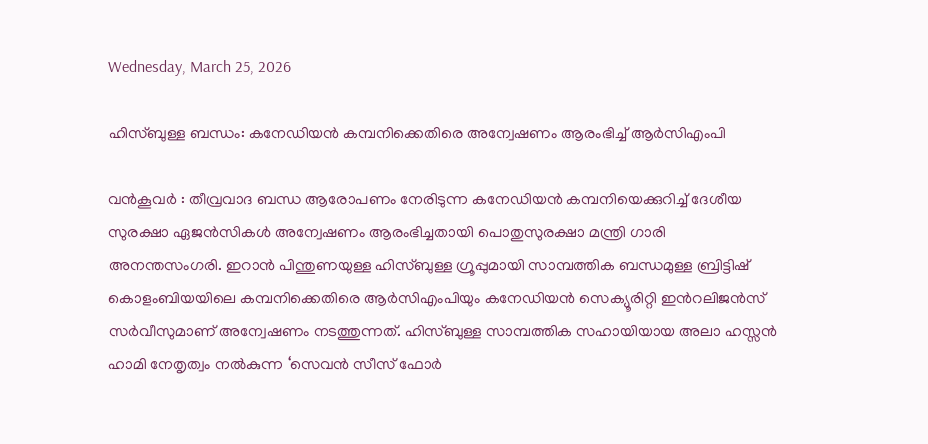Wednesday, March 25, 2026

ഹിസ്ബുള്ള ബന്ധം: കനേഡിയൻ കമ്പനിക്കെതിരെ അന്വേഷണം ആരംഭിച്ച് ആർ‌സി‌എം‌പി

വൻകൂവർ : തീവ്രവാദ ബന്ധ ആരോപണം നേരിടുന്ന കനേഡിയൻ കമ്പനിയെക്കുറിച്ച് ദേശീയ സുരക്ഷാ ഏജൻസികൾ അന്വേഷണം ആരംഭിച്ചതായി പൊതുസുരക്ഷാ മന്ത്രി ഗാരി അനന്തസംഗരി. ഇറാൻ പിന്തുണയുള്ള ഹിസ്ബുള്ള ഗ്രൂപ്പുമായി സാമ്പത്തിക ബന്ധമുള്ള ബ്രിട്ടിഷ് കൊളംബിയയിലെ കമ്പനിക്കെതിരെ ആർ‌സി‌എം‌പിയും കനേഡിയൻ സെക്യൂരിറ്റി ഇന്‍റലിജൻസ് സർവീസുമാണ് അന്വേഷണം നടത്തുന്നത്. ഹിസ്ബുള്ള സാമ്പത്തിക സഹായിയായ അലാ ഹസ്സൻ ഹാമി നേതൃത്വം നൽകുന്ന ‘സെവൻ സീസ് ഫോർ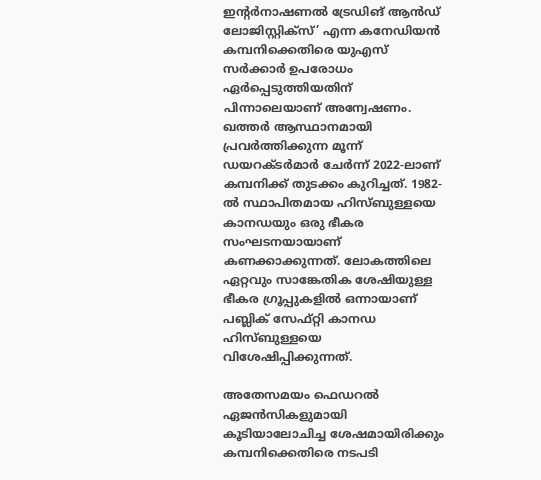ഇന്‍റർനാഷണൽ ട്രേഡിങ് ആൻഡ് ലോജിസ്റ്റിക്സ്’ എന്ന കനേഡിയൻ കമ്പനിക്കെതിരെ യുഎസ് സർക്കാർ ഉപരോധം ഏർപ്പെടുത്തിയതിന് പിന്നാലെയാണ് അന്വേഷണം. ഖത്തർ ആസ്ഥാനമായി പ്രവർത്തിക്കുന്ന മൂന്ന് ഡയറക്ടർമാർ ചേർന്ന് 2022-ലാണ് കമ്പനിക്ക് തുടക്കം കുറിച്ചത്. 1982-ൽ സ്ഥാപിതമായ ഹിസ്ബുള്ളയെ കാനഡയും ഒരു ഭീകര സംഘടനയായാണ് കണക്കാക്കുന്നത്. ലോകത്തിലെ ഏറ്റവും സാങ്കേതിക ശേഷിയുള്ള ഭീകര ഗ്രൂപ്പുകളിൽ ഒന്നായാണ് പബ്ലിക് സേഫ്റ്റി കാനഡ ഹിസ്ബുള്ളയെ വിശേഷിപ്പിക്കുന്നത്.

അതേസമയം ഫെഡറൽ ഏജൻസികളുമായി കൂടിയാലോചിച്ച ശേഷമായിരിക്കും കമ്പനിക്കെതിരെ നടപടി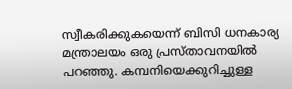സ്വീകരിക്കുകയെന്ന് ബിസി ധനകാര്യ മന്ത്രാലയം ഒരു പ്രസ്താവനയിൽ പറഞ്ഞു. കമ്പനിയെക്കുറിച്ചുള്ള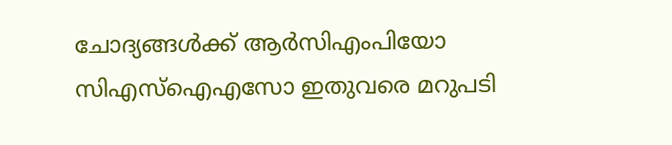ചോദ്യങ്ങൾക്ക് ആർ‌സി‌എം‌പിയോ സി‌എസ്‌‌ഐ‌എസോ ഇതുവരെ മറുപടി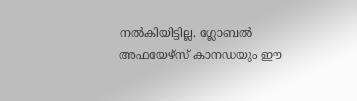നൽകിയിട്ടില്ല. ഗ്ലോബൽ അഫയേഴ്‌സ് കാനഡയും ഈ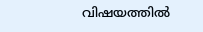വിഷയത്തിൽ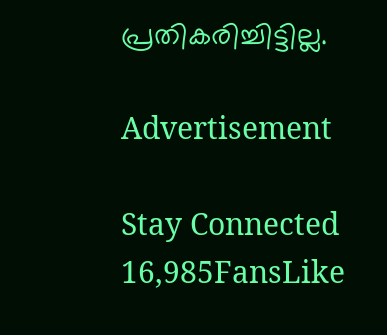പ്രതികരിച്ചിട്ടില്ല.

Advertisement

Stay Connected
16,985FansLike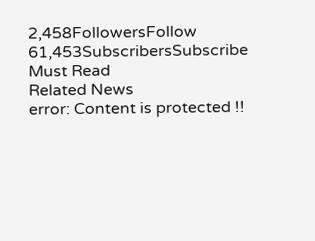2,458FollowersFollow
61,453SubscribersSubscribe
Must Read
Related News
error: Content is protected !!